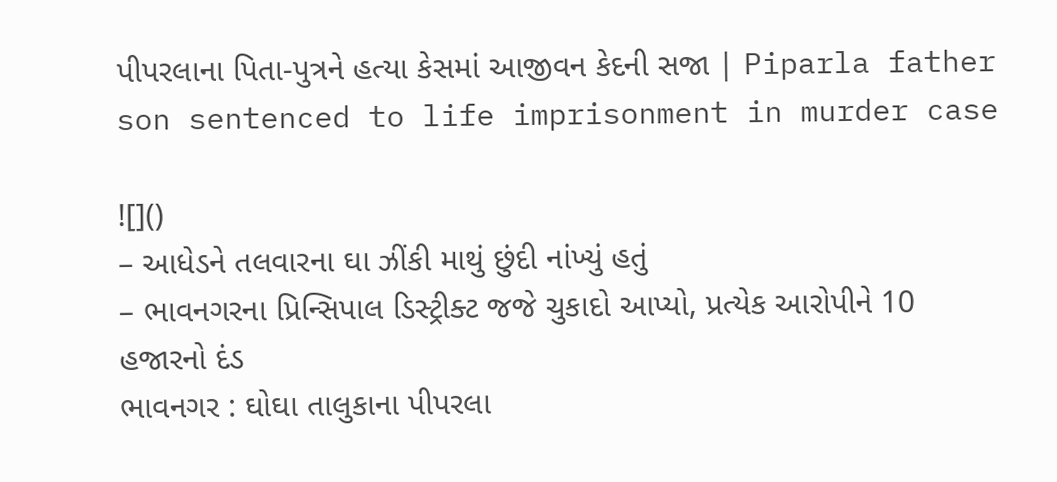પીપરલાના પિતા-પુત્રને હત્યા કેસમાં આજીવન કેદની સજા | Piparla father son sentenced to life imprisonment in murder case

![]()
– આધેડને તલવારના ઘા ઝીંકી માથું છુંદી નાંખ્યું હતું
– ભાવનગરના પ્રિન્સિપાલ ડિસ્ટ્રીક્ટ જજે ચુકાદો આપ્યો, પ્રત્યેક આરોપીને 10 હજારનો દંડ
ભાવનગર : ઘોઘા તાલુકાના પીપરલા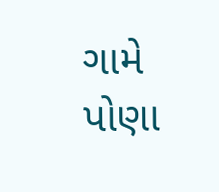ગામે પોણા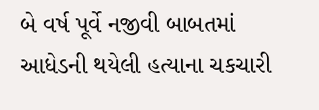બે વર્ષ પૂર્વે નજીવી બાબતમાં આધેડની થયેલી હત્યાના ચકચારી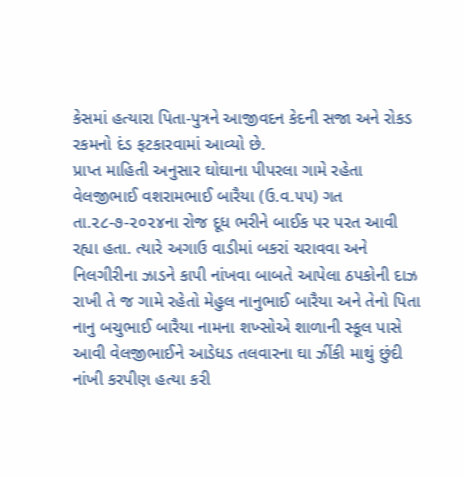કેસમાં હત્યારા પિતા-પુત્રને આજીવદન કેદની સજા અને રોકડ રકમનો દંડ ફટકારવામાં આવ્યો છે.
પ્રાપ્ત માહિતી અનુસાર ઘોઘાના પીપરલા ગામે રહેતા વેલજીભાઈ વશરામભાઈ બારૈયા (ઉ.વ.૫૫) ગત તા.૨૮-૭-૨૦૨૪ના રોજ દૂધ ભરીને બાઈક પર પરત આવી રહ્યા હતા. ત્યારે અગાઉ વાડીમાં બકરાં ચરાવવા અને નિલગીરીના ઝાડને કાપી નાંખવા બાબતે આપેલા ઠપકોની દાઝ રાખી તે જ ગામે રહેતો મેહુલ નાનુભાઈ બારૈયા અને તેનો પિતા નાનુ બચુભાઈ બારૈયા નામના શખ્સોએ શાળાની સ્કૂલ પાસે આવી વેલજીભાઈને આડેધડ તલવારના ઘા ઝીંકી માથું છુંદી નાંખી કરપીણ હત્યા કરી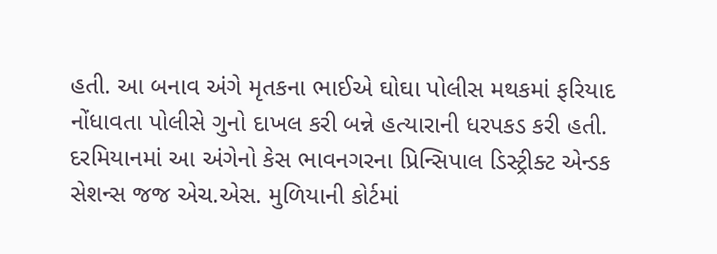હતી. આ બનાવ અંગે મૃતકના ભાઈએ ઘોઘા પોલીસ મથકમાં ફરિયાદ નોંધાવતા પોલીસે ગુનો દાખલ કરી બન્ને હત્યારાની ધરપકડ કરી હતી. દરમિયાનમાં આ અંગેનો કેસ ભાવનગરના પ્રિન્સિપાલ ડિસ્ટ્રીક્ટ એન્ડક સેશન્સ જજ એચ.એસ. મુળિયાની કોર્ટમાં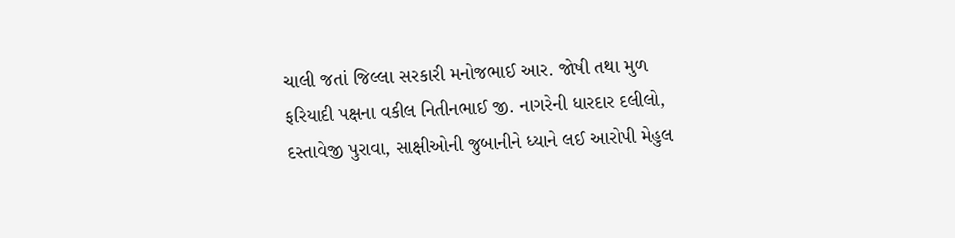ચાલી જતાં જિલ્લા સરકારી મનોજભાઈ આર. જોષી તથા મુળ ફરિયાદી પક્ષના વકીલ નિતીનભાઈ જી. નાગરેની ધારદાર દલીલો, દસ્તાવેજી પુરાવા, સાક્ષીઓની જુબાનીને ધ્યાને લઈ આરોપી મેહુલ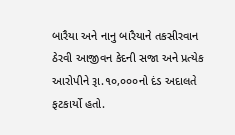બારૈયા અને નાનુ બારૈયાને તકસીરવાન ઠેરવી આજીવન કેદની સજા અને પ્રત્યેક આરોપીને રૂા.૧૦,૦૦૦નો દંડ અદાલતે ફટકાર્યો હતો.